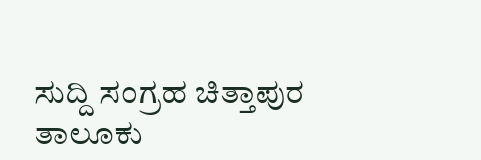ಸುದ್ದಿ ಸಂಗ್ರಹ ಚಿತ್ತಾಪುರ
ತಾಲೂಕು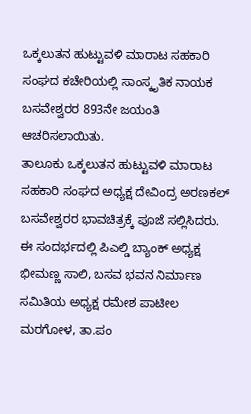ಒಕ್ಕಲುತನ ಹುಟ್ಟುವಳಿ ಮಾರಾಟ ಸಹಕಾರಿ ಸಂಘದ ಕಚೇರಿಯಲ್ಲಿ ಸಾಂಸ್ಕೃತಿಕ ನಾಯಕ ಬಸವೇಶ್ವರರ 893ನೇ ಜಯಂತಿ ಆಚರಿಸಲಾಯಿತು.
ತಾಲೂಕು ಒಕ್ಕಲುತನ ಹುಟ್ಟುವಳಿ ಮಾರಾಟ ಸಹಕಾರಿ ಸಂಘದ ಅಧ್ಯಕ್ಷ ದೇವಿಂದ್ರ ಅರಣಕಲ್ ಬಸವೇಶ್ವರರ ಭಾವಚಿತ್ರಕ್ಕೆ ಪೂಜೆ ಸಲ್ಲಿಸಿದರು.
ಈ ಸಂದರ್ಭದಲ್ಲಿ ಪಿಎಲ್ಡಿ ಬ್ಯಾಂಕ್ ಅಧ್ಯಕ್ಷ ಭೀಮಣ್ಣ ಸಾಲಿ, ಬಸವ ಭವನ ನಿರ್ಮಾಣ ಸಮಿತಿಯ ಅಧ್ಯಕ್ಷ ರಮೇಶ ಪಾಟೀಲ ಮರಗೋಳ, ತಾ.ಪಂ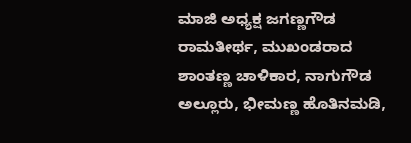ಮಾಜಿ ಅಧ್ಯಕ್ಷ ಜಗಣ್ಣಗೌಡ ರಾಮತೀರ್ಥ, ಮುಖಂಡರಾದ ಶಾಂತಣ್ಣ ಚಾಳಿಕಾರ, ನಾಗುಗೌಡ ಅಲ್ಲೂರು, ಭೀಮಣ್ಣ ಹೊತಿನಮಡಿ,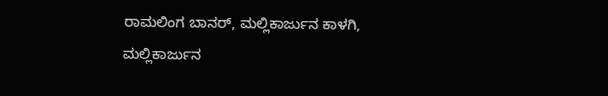ರಾಮಲಿಂಗ ಬಾನರ್, ಮಲ್ಲಿಕಾರ್ಜುನ ಕಾಳಗಿ, ಮಲ್ಲಿಕಾರ್ಜುನ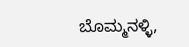ಬೊಮ್ಮನಳ್ಳಿ,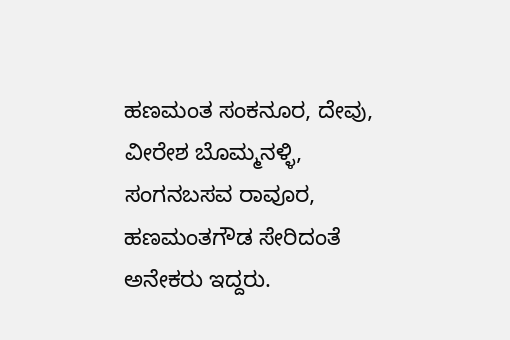ಹಣಮಂತ ಸಂಕನೂರ, ದೇವು, ವೀರೇಶ ಬೊಮ್ಮನಳ್ಳಿ, ಸಂಗನಬಸವ ರಾವೂರ, ಹಣಮಂತಗೌಡ ಸೇರಿದಂತೆ ಅನೇಕರು ಇದ್ದರು.